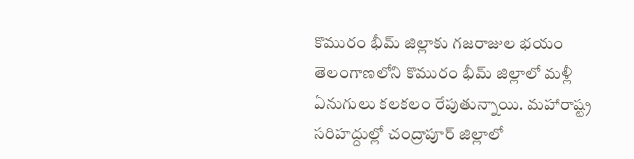కొమురం భీమ్ జిల్లాకు గజరాజుల భయం
తెలంగాణలోని కొమురం భీమ్ జిల్లాలో మళ్లీ ఏనుగులు కలకలం రేపుతున్నాయి. మహారాష్ట్ర సరిహద్దుల్లో చంద్రాపూర్ జిల్లాలో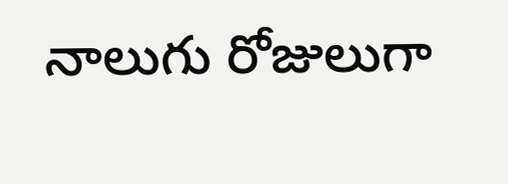నాలుగు రోజులుగా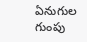ఏనుగుల గుంపు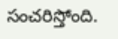సంచరిస్తోంది.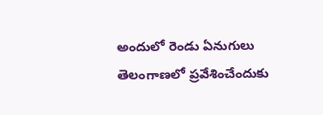అందులో రెండు ఏనుగులు తెలంగాణలో ప్రవేశించేందుకు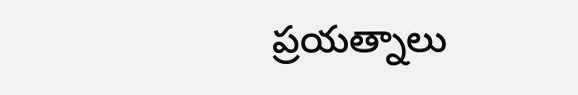ప్రయత్నాలు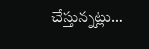చేస్తున్నట్లు…